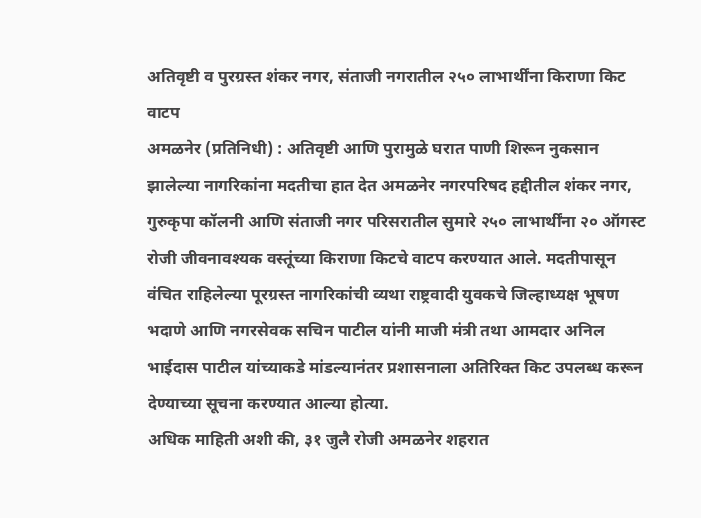अतिवृष्टी व पुरग्रस्त शंकर नगर, संताजी नगरातील २५० लाभार्थींना किराणा किट वाटप
अमळनेर (प्रतिनिधी) : अतिवृष्टी आणि पुरामुळे घरात पाणी शिरून नुकसान झालेल्या नागरिकांना मदतीचा हात देत अमळनेर नगरपरिषद हद्दीतील शंकर नगर, गुरुकृपा कॉलनी आणि संताजी नगर परिसरातील सुमारे २५० लाभार्थींना २० ऑगस्ट रोजी जीवनावश्यक वस्तूंच्या किराणा किटचे वाटप करण्यात आले. मदतीपासून वंचित राहिलेल्या पूरग्रस्त नागरिकांची व्यथा राष्ट्रवादी युवकचे जिल्हाध्यक्ष भूषण भदाणे आणि नगरसेवक सचिन पाटील यांनी माजी मंत्री तथा आमदार अनिल भाईदास पाटील यांच्याकडे मांडल्यानंतर प्रशासनाला अतिरिक्त किट उपलब्ध करून देण्याच्या सूचना करण्यात आल्या होत्या.
अधिक माहिती अशी की, ३१ जुलै रोजी अमळनेर शहरात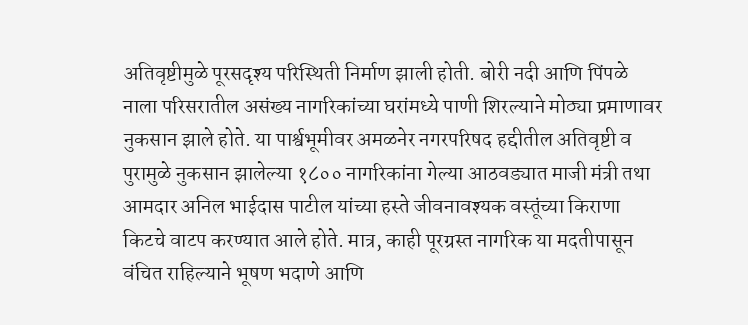अतिवृष्टीमुळे पूरसदृश्य परिस्थिती निर्माण झाली होती. बोरी नदी आणि पिंपळे नाला परिसरातील असंख्य नागरिकांच्या घरांमध्ये पाणी शिरल्याने मोठ्या प्रमाणावर नुकसान झाले होते. या पार्श्वभूमीवर अमळनेर नगरपरिषद हद्दीतील अतिवृष्टी व पुरामुळे नुकसान झालेल्या १८०० नागरिकांना गेल्या आठवड्यात माजी मंत्री तथा आमदार अनिल भाईदास पाटील यांच्या हस्ते जीवनावश्यक वस्तूंच्या किराणा किटचे वाटप करण्यात आले होते. मात्र, काही पूरग्रस्त नागरिक या मदतीपासून वंचित राहिल्याने भूषण भदाणे आणि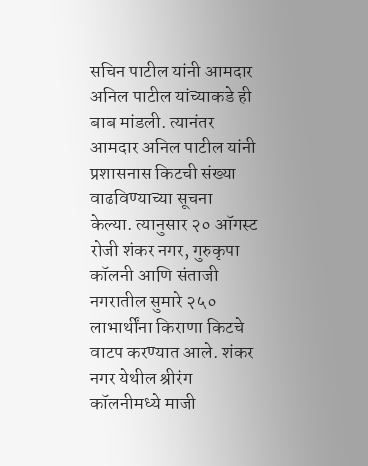सचिन पाटील यांनी आमदार अनिल पाटील यांच्याकडे ही बाब मांडली. त्यानंतर आमदार अनिल पाटील यांनी प्रशासनास किटची संख्या वाढविण्याच्या सूचना केल्या. त्यानुसार २० ऑगस्ट रोजी शंकर नगर, गुरुकृपा कॉलनी आणि संताजी नगरातील सुमारे २५० लाभार्थींना किराणा किटचे वाटप करण्यात आले. शंकर नगर येथील श्रीरंग कॉलनीमध्ये माजी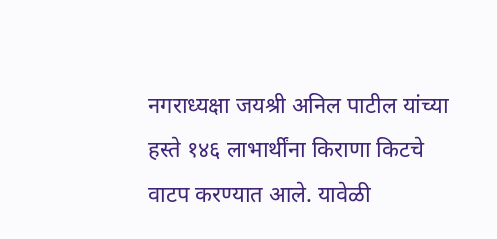नगराध्यक्षा जयश्री अनिल पाटील यांच्या हस्ते १४६ लाभार्थींना किराणा किटचे वाटप करण्यात आले. यावेळी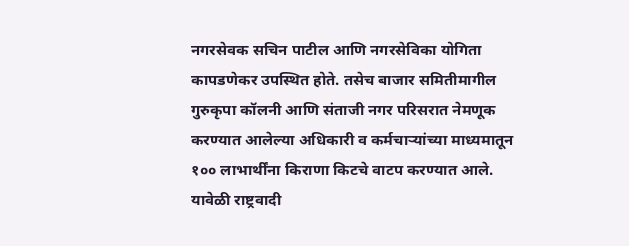नगरसेवक सचिन पाटील आणि नगरसेविका योगिता कापडणेकर उपस्थित होते. तसेच बाजार समितीमागील गुरुकृपा कॉलनी आणि संताजी नगर परिसरात नेमणूक करण्यात आलेल्या अधिकारी व कर्मचाऱ्यांच्या माध्यमातून १०० लाभार्थींना किराणा किटचे वाटप करण्यात आले. यावेळी राष्ट्रवादी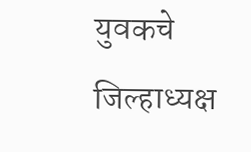युवकचे जिल्हाध्यक्ष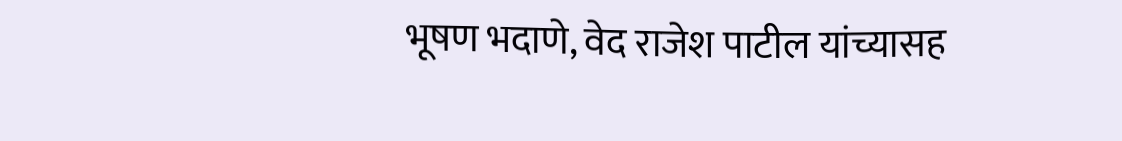भूषण भदाणे, वेद राजेश पाटील यांच्यासह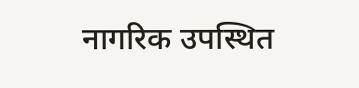नागरिक उपस्थित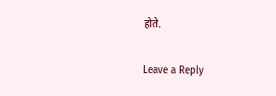होते.

Leave a Reply